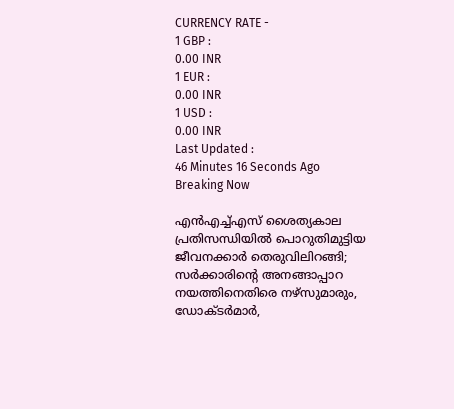CURRENCY RATE -
1 GBP :
0.00 INR
1 EUR :
0.00 INR
1 USD :
0.00 INR
Last Updated :
46 Minutes 16 Seconds Ago
Breaking Now

എന്‍എച്ച്എസ് ശൈത്യകാല പ്രതിസന്ധിയില്‍ പൊറുതിമുട്ടിയ ജീവനക്കാര്‍ തെരുവിലിറങ്ങി; സര്‍ക്കാരിന്റെ അനങ്ങാപ്പാറ നയത്തിനെതിരെ നഴ്‌സുമാരും, ഡോക്ടര്‍മാര്‍,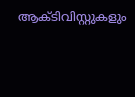ആക്ടിവിസ്റ്റുകളും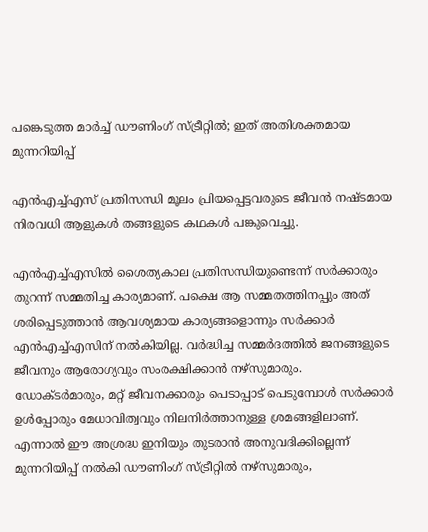പങ്കെടുത്ത മാര്‍ച്ച് ഡൗണിംഗ് സ്ട്രീറ്റില്‍; ഇത് അതിശക്തമായ മുന്നറിയിപ്പ്

എന്‍എച്ച്എസ് പ്രതിസന്ധി മൂലം പ്രിയപ്പെട്ടവരുടെ ജീവന്‍ നഷ്ടമായ നിരവധി ആളുകള്‍ തങ്ങളുടെ കഥകള്‍ പങ്കുവെച്ചു.

എന്‍എച്ച്എസില്‍ ശൈത്യകാല പ്രതിസന്ധിയുണ്ടെന്ന് സര്‍ക്കാരും തുറന്ന് സമ്മതിച്ച കാര്യമാണ്. പക്ഷെ ആ സമ്മതത്തിനപ്പും അത് ശരിപ്പെടുത്താന്‍ ആവശ്യമായ കാര്യങ്ങളൊന്നും സര്‍ക്കാര്‍ എന്‍എച്ച്എസിന് നല്‍കിയില്ല. വര്‍ദ്ധിച്ച സമ്മര്‍ദത്തില്‍ ജനങ്ങളുടെ ജീവനും ആരോഗ്യവും സംരക്ഷിക്കാന്‍ നഴ്‌സുമാരും. ഡോക്ടര്‍മാരും, മറ്റ് ജീവനക്കാരും പെടാപ്പാട് പെടുമ്പോള്‍ സര്‍ക്കാര്‍ ഉള്‍പ്പോരും മേധാവിത്വവും നിലനിര്‍ത്താനുള്ള ശ്രമങ്ങളിലാണ്. എന്നാല്‍ ഈ അശ്രദ്ധ ഇനിയും തുടരാന്‍ അനുവദിക്കില്ലെന്ന് മുന്നറിയിപ്പ് നല്‍കി ഡൗണിംഗ് സ്ട്രീറ്റില്‍ നഴ്‌സുമാരും,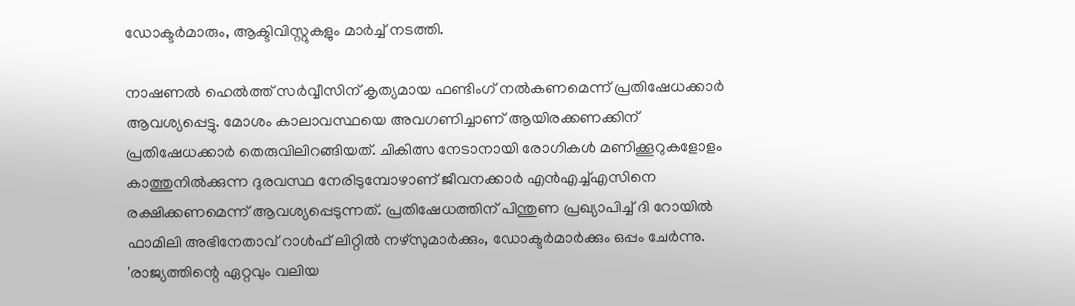ഡോക്ടര്‍മാരും, ആക്ടിവിസ്റ്റുകളും മാര്‍ച്ച് നടത്തി.

നാഷണല്‍ ഹെല്‍ത്ത് സര്‍വ്വീസിന് കൃത്യമായ ഫണ്ടിംഗ് നല്‍കണമെന്ന് പ്രതിഷേധക്കാര്‍ ആവശ്യപ്പെട്ടു. മോശം കാലാവസ്ഥയെ അവഗണിച്ചാണ് ആയിരക്കണക്കിന് പ്രതിഷേധക്കാര്‍ തെരുവിലിറങ്ങിയത്. ചികിത്സ നേടാനായി രോഗികള്‍ മണിക്കൂറുകളോളം കാത്തുനില്‍ക്കുന്ന ദുരവസ്ഥ നേരിടുമ്പോഴാണ് ജീവനക്കാര്‍ എന്‍എച്ച്എസിനെ രക്ഷിക്കണമെന്ന് ആവശ്യപ്പെടുന്നത്. പ്രതിഷേധത്തിന് പിന്തുണ പ്രഖ്യാപിച്ച് ദി റോയില്‍ ഫാമിലി അഭിനേതാവ് റാള്‍ഫ് ലിറ്റില്‍ നഴ്‌സുമാര്‍ക്കും, ഡോക്ടര്‍മാര്‍ക്കും ഒപ്പം ചേര്‍ന്നു. 'രാജ്യത്തിന്റെ ഏറ്റവും വലിയ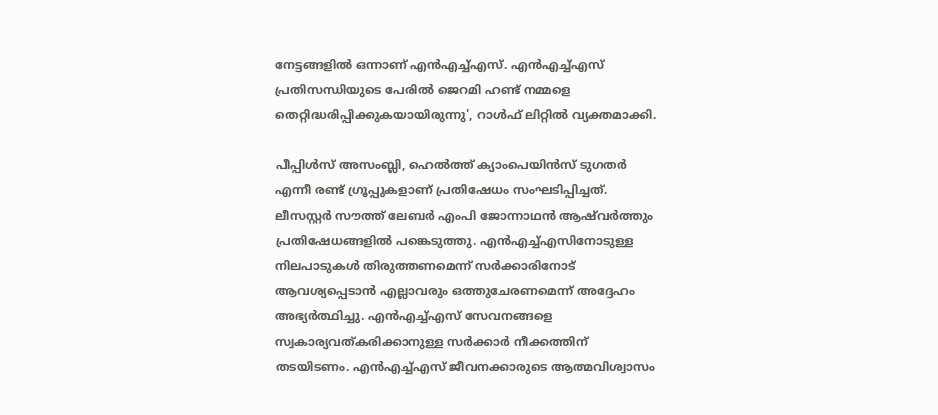നേട്ടങ്ങളില്‍ ഒന്നാണ് എന്‍എച്ച്എസ്. എന്‍എച്ച്എസ് പ്രതിസന്ധിയുടെ പേരില്‍ ജെറമി ഹണ്ട് നമ്മളെ തെറ്റിദ്ധരിപ്പിക്കുകയായിരുന്നു', റാള്‍ഫ് ലിറ്റില്‍ വ്യക്തമാക്കി.

പീപ്പിള്‍സ് അസംബ്ലി, ഹെല്‍ത്ത് ക്യാംപെയിന്‍സ് ടുഗതര്‍ എന്നീ രണ്ട് ഗ്രൂപ്പുകളാണ് പ്രതിഷേധം സംഘടിപ്പിച്ചത്. ലീസസ്റ്റര്‍ സൗത്ത് ലേബര്‍ എംപി ജോന്നാഥന്‍ ആഷ്‌വര്‍ത്തും പ്രതിഷേധങ്ങളില്‍ പങ്കെടുത്തു. എന്‍എച്ച്എസിനോടുള്ള നിലപാടുകള്‍ തിരുത്തണമെന്ന് സര്‍ക്കാരിനോട് ആവശ്യപ്പെടാന്‍ എല്ലാവരും ഒത്തുചേരണമെന്ന് അദ്ദേഹം അഭ്യര്‍ത്ഥിച്ചു. എന്‍എച്ച്എസ് സേവനങ്ങളെ സ്വകാര്യവത്കരിക്കാനുള്ള സര്‍ക്കാര്‍ നീക്കത്തിന് തടയിടണം. എന്‍എച്ച്എസ് ജീവനക്കാരുടെ ആത്മവിശ്വാസം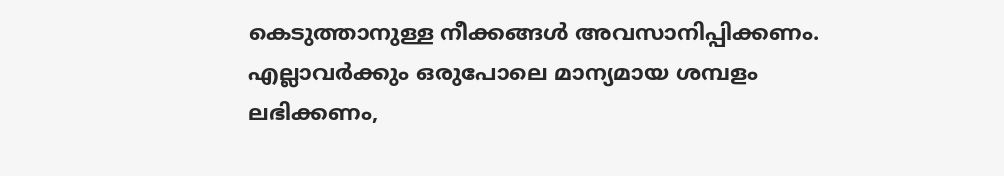കെടുത്താനുള്ള നീക്കങ്ങള്‍ അവസാനിപ്പിക്കണം. എല്ലാവര്‍ക്കും ഒരുപോലെ മാന്യമായ ശമ്പളം ലഭിക്കണം,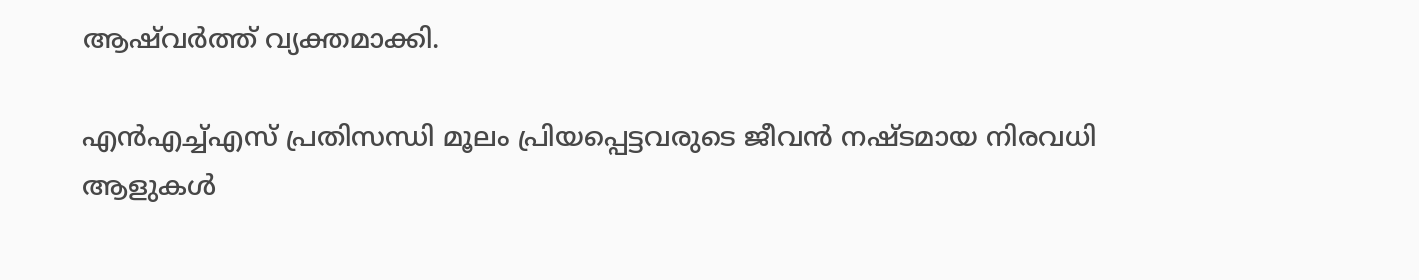ആഷ്‌വര്‍ത്ത് വ്യക്തമാക്കി.

എന്‍എച്ച്എസ് പ്രതിസന്ധി മൂലം പ്രിയപ്പെട്ടവരുടെ ജീവന്‍ നഷ്ടമായ നിരവധി ആളുകള്‍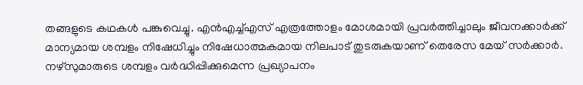തങ്ങളുടെ കഥകള്‍ പങ്കുവെച്ചു. എന്‍എച്ച്എസ് എത്രത്തോളം മോശമായി പ്രവര്‍ത്തിച്ചാലും ജീവനക്കാര്‍ക്ക് മാന്യമായ ശമ്പളം നിഷേധിച്ചും നിഷേധാത്മകമായ നിലപാട് തുടരുകയാണ് തെരേസ മേയ് സര്‍ക്കാര്‍. നഴ്‌സുമാരുടെ ശമ്പളം വര്‍ദ്ധിപ്പിക്കുമെന്ന പ്രഖ്യാപനം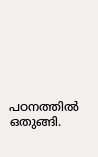പഠനത്തില്‍ ഒതുങ്ങി.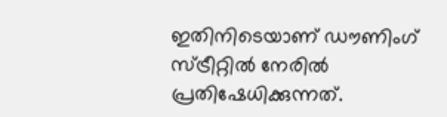ഇതിനിടെയാണ് ഡൗണിംഗ് സ്ട്രീറ്റില്‍ നേരില്‍ പ്രതിഷേധിക്കുന്നത്.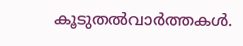കൂടുതല്‍വാര്‍ത്തകള്‍.